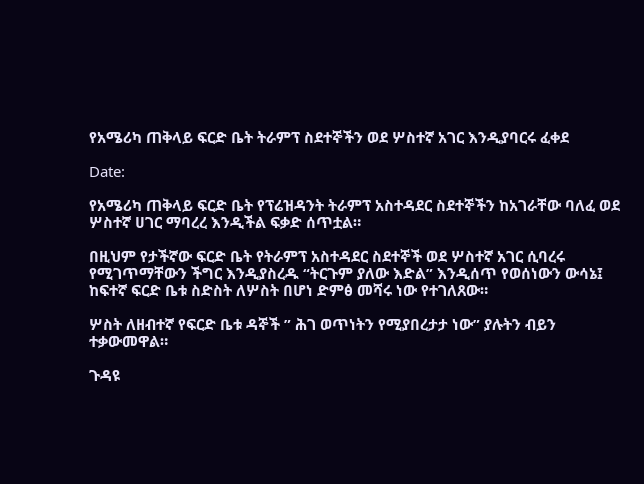የአሜሪካ ጠቅላይ ፍርድ ቤት ትራምፕ ስደተኞችን ወደ ሦስተኛ አገር እንዲያባርሩ ፈቀደ

Date:

የአሜሪካ ጠቅላይ ፍርድ ቤት የፕሬዝዳንት ትራምፕ አስተዳደር ስደተኞችን ከአገራቸው ባለፈ ወደ ሦስተኛ ሀገር ማባረረ እንዲችል ፍቃድ ሰጥቷል።

በዚህም የታችኛው ፍርድ ቤት የትራምፕ አስተዳደር ስደተኞች ወደ ሦስተኛ አገር ሲባረሩ የሚገጥማቸውን ችግር እንዲያስረዱ “ትርጉም ያለው እድል” እንዲሰጥ የወሰነውን ውሳኔ፤ ከፍተኛ ፍርድ ቤቱ ስድስት ለሦስት በሆነ ድምፅ መሻሩ ነው የተገለጸው።

ሦስት ለዘብተኛ የፍርድ ቤቱ ዳኞች ” ሕገ ወጥነትን የሚያበረታታ ነው” ያሉትን ብይን ተቃውመዋል።

ጉዳዩ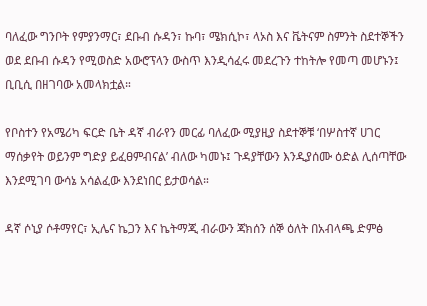ባለፈው ግንቦት የምያንማር፣ ደቡብ ሱዳን፣ ኩባ፣ ሜክሲኮ፣ ላኦስ እና ቬትናም ስምንት ስደተኞችን ወደ ደቡብ ሱዳን የሚወስድ አውሮፕላን ውስጥ እንዲሳፈሩ መደረጉን ተከትሎ የመጣ መሆኑን፤ ቢቢሲ በዘገባው አመላክቷል።

የቦስተን የአሜሪካ ፍርድ ቤት ዳኛ ብራየን መርፊ ባለፈው ሚያዚያ ስደተኞቹ ‘በሦስተኛ ሀገር ማሰቃየት ወይንም ግድያ ይፈፀምብናል’ ብለው ካመኑ፤ ጉዳያቸውን እንዲያሰሙ ዕድል ሊሰጣቸው እንደሚገባ ውሳኔ አሳልፈው እንደነበር ይታወሳል።

ዳኛ ሶኒያ ሶቶማየር፣ ኢሌና ኬጋን እና ኬትማጂ ብራውን ጃክሰን ሰኞ ዕለት በአብላጫ ድምፅ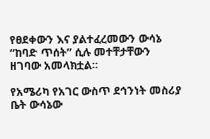የፀደቀውን እና ያልተፈረመውን ውሳኔ “ከባድ ጥሰት” ሲሉ መተቸታቸውን ዘገባው አመላክቷል።

የአሜሪካ የአገር ውስጥ ደኅንነት መስሪያ ቤት ውሳኔው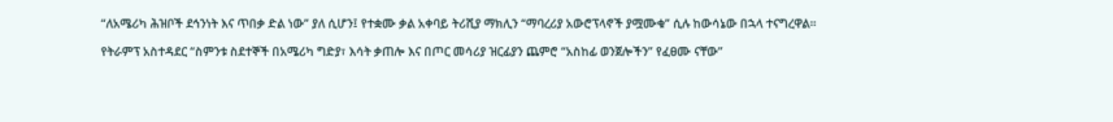“ለአሜሪካ ሕዝቦች ደኅንነት እና ጥበቃ ድል ነው” ያለ ሲሆን፤ የተቋሙ ቃል አቀባይ ትሪሺያ ማክሊን “ማባረሪያ አውሮፕላኖች ያሟሙቁ” ሲሉ ከውሳኔው በኋላ ተናግረዋል።

የትራምፕ አስተዳደር “ስምንቱ ስደተኞች በአሜሪካ ግድያ፣ እሳት ቃጠሎ እና በጦር መሳሪያ ዝርፊያን ጨምሮ “አስከፊ ወንጀሎችን” የፈፀሙ ናቸው”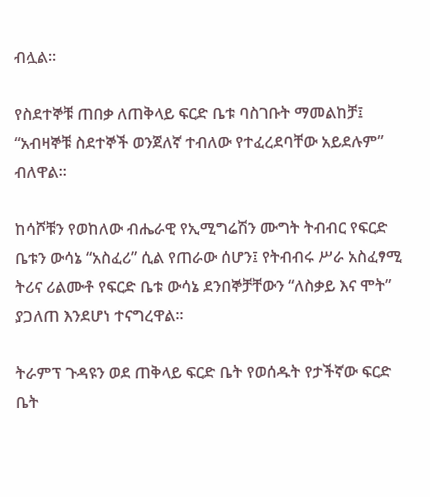ብሏል።

የስደተኞቹ ጠበቃ ለጠቅላይ ፍርድ ቤቱ ባስገቡት ማመልከቻ፤ “አብዛኞቹ ስደተኞች ወንጀለኛ ተብለው የተፈረደባቸው አይደሉም” ብለዋል።

ከሳሾቹን የወከለው ብሔራዊ የኢሚግሬሽን ሙግት ትብብር የፍርድ ቤቱን ውሳኔ “አስፈሪ” ሲል የጠራው ሰሆን፤ የትብብሩ ሥራ አስፈፃሚ ትሪና ሪልሙቶ የፍርድ ቤቱ ውሳኔ ደንበኞቻቸውን “ለስቃይ እና ሞት” ያጋለጠ እንደሆነ ተናግረዋል።

ትራምፕ ጉዳዩን ወደ ጠቅላይ ፍርድ ቤት የወሰዱት የታችኛው ፍርድ ቤት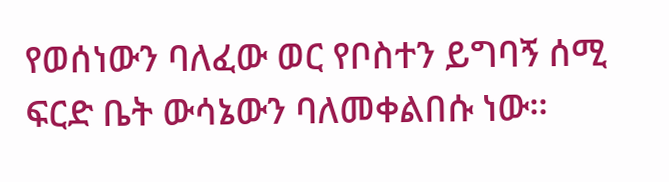የወሰነውን ባለፈው ወር የቦስተን ይግባኝ ሰሚ ፍርድ ቤት ውሳኔውን ባለመቀልበሱ ነው።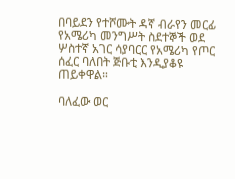በባይደን የተሾሙት ዳኛ ብራየን መርፊ የአሜሪካ መንግሥት ስደተኞች ወደ ሦስተኛ አገር ሳያባርር የአሜሪካ የጦር ሰፈር ባለበት ጅቡቲ እንዲያቆዩ ጠይቀዋል።

ባለፈው ወር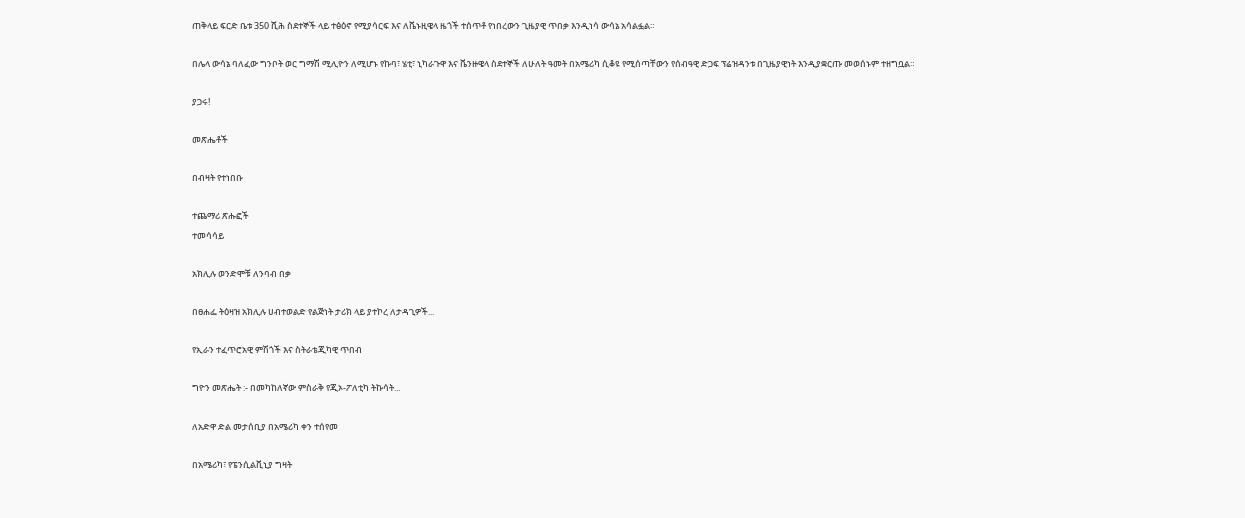ጠቅላይ ፍርድ ቤቱ 350 ሺሕ ስደተኞች ላይ ተፅዕኖ የሚያሳርፍ እና ለቬኑዚዌላ ዜጎች ተሰጥቶ የነበረውን ጊዜያዊ ጥበቃ እንዲነሳ ውሳኔ አሳልፏል።

በሌላ ውሳኔ ባለፈው ግንቦት ወር ግማሽ ሚሊዮን ለሚሆኑ የኩባ፣ ሄቲ፣ ኒካራጉዋ እና ቬንዙዌላ ስደተኞች ለሁለት ዓመት በአሜሪካ ሲቆዩ የሚሰጣቸውን የሰብዓዊ ድጋፍ ፕሬዝዳንቱ በጊዜያዊነት እንዲያቋርጡ መወሰኑም ተዘግቧል።

ያጋሩ!

መጽሔቶች

በብዛት የተነበቡ

ተጨማሪ ጽሑፎች
ተመሳሳይ

አክሊሉ ወንድሞቹ ለንባብ በቃ

በፀሐፌ ትዕዛዝ አክሊሉ ሀብተወልድ የልጅነት ታሪክ ላይ ያተኮረ ለታዳጊዎች...

የኢራን ተፈጥሮአዊ ምሽጎች እና ስትራቴጂካዊ ጥበብ

ግዮን መጽሔት :- በመካከለኛው ምስራቅ የጂኦ-ፖለቲካ ትኩሳት...

ለአድዋ ድል መታሰቢያ በአሜሪካ ቀን ተሰየመ

በአሜሪካ፣ የፔንሲልቪኒያ ግዛት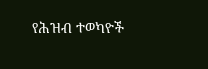የሕዝብ ተወካዮች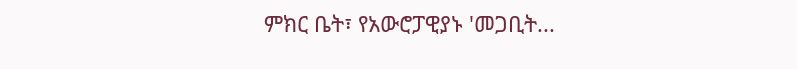ምክር ቤት፣ የአውሮፓዊያኑ 'መጋቢት...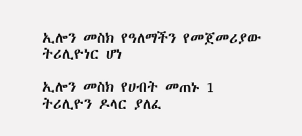ኢሎን መስክ የዓለማችን የመጀመሪያው ትሪሊዮነር ሆነ

ኢሎን መስክ የሀብት መጠኑ 1 ትሪሊዮን ዶላር ያለፈ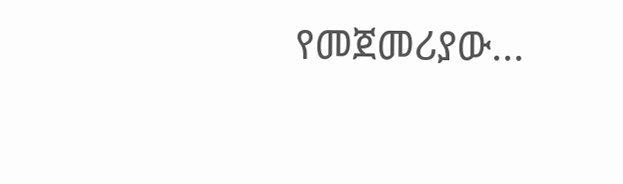የመጀመሪያው...